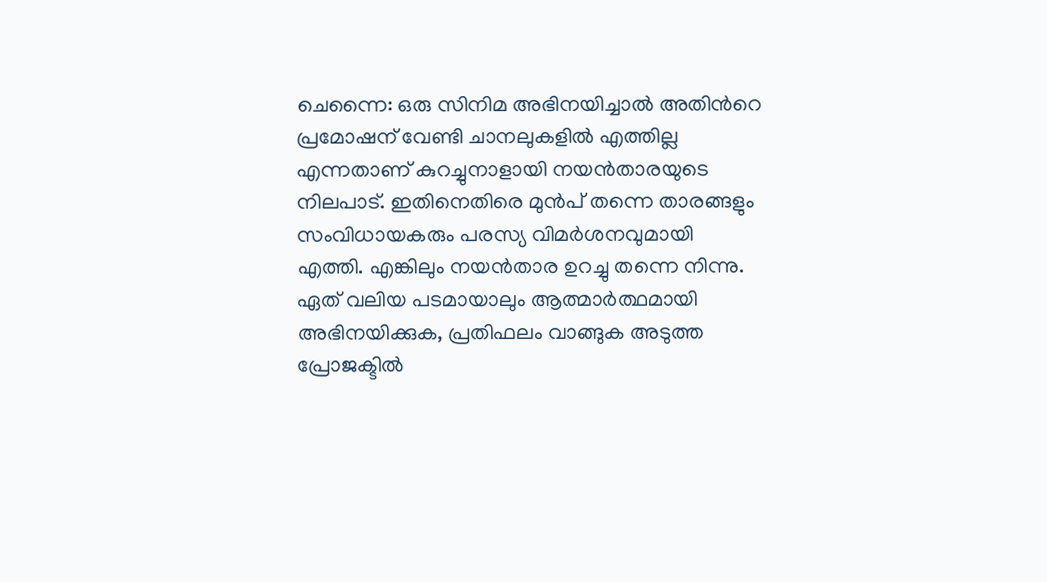ചെന്നൈ: ഒരു സിനിമ അഭിനയിച്ചാല്‍ അതിന്‍റെ പ്രമോഷന് വേണ്ടി ചാനലുകളില്‍ എത്തില്ല എന്നതാണ് കുറച്ചുനാളായി നയന്‍താരയുടെ നിലപാട്. ഇതിനെതിരെ മുന്‍പ് തന്നെ താരങ്ങളും സംവിധായകരും പരസ്യ വിമര്‍ശനവുമായി എത്തി. എങ്കിലും നയന്‍താര ഉറച്ചു തന്നെ നിന്നു. ഏത് വലിയ പടമായാലും ആത്മാര്‍ത്ഥമായി അഭിനയിക്കുക, പ്രതിഫലം വാങ്ങുക അടുത്ത പ്രോജക്ടില്‍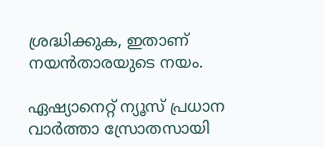ശ്രദ്ധിക്കുക, ഇതാണ് നയന്‍താരയുടെ നയം.

ഏഷ്യാനെറ്റ് ന്യൂസ് പ്രധാന വാർത്താ സ്രോതസായി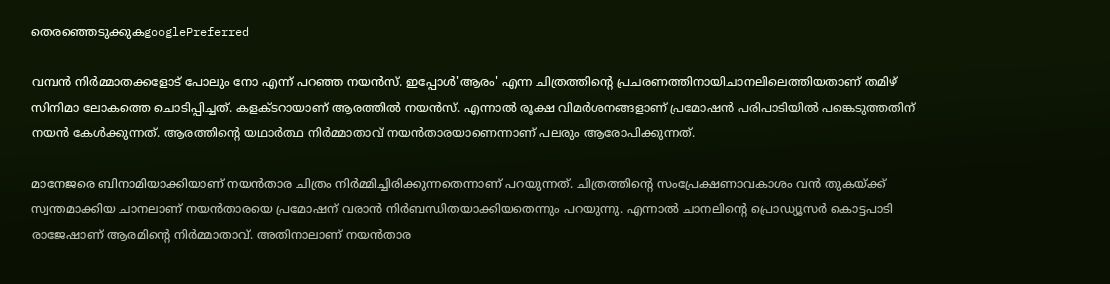തെരഞ്ഞെടുക്കുകgooglePreferred

വമ്പന്‍ നിര്‍മ്മാതക്കളോട് പോലും നോ എന്ന് പറഞ്ഞ നയന്‍സ്. ഇപ്പോള്‍'ആരം' എന്ന ചിത്രത്തിന്‍റെ പ്രചരണത്തിനായിചാനലിലെത്തിയതാണ് തമിഴ് സിനിമാ ലോകത്തെ ചൊടിപ്പിച്ചത്. കളക്ടറായാണ് ആരത്തില്‍ നയന്‍സ്. എന്നാല്‍ രൂക്ഷ വിമര്‍ശനങ്ങളാണ് പ്രമോഷന്‍ പരിപാടിയില്‍ പങ്കെടുത്തതിന് നയന്‍ കേള്‍ക്കുന്നത്. ആരത്തിന്റെ യഥാര്‍ത്ഥ നിര്‍മ്മാതാവ് നയന്‍താരയാണെന്നാണ് പലരും ആരോപിക്കുന്നത്.

മാനേജരെ ബിനാമിയാക്കിയാണ് നയന്‍താര ചിത്രം നിര്‍മ്മിച്ചിരിക്കുന്നതെന്നാണ് പറയുന്നത്. ചിത്രത്തിന്‍റെ സംപ്രേക്ഷണാവകാശം വന്‍ തുകയ്ക്ക് സ്വന്തമാക്കിയ ചാനലാണ് നയന്‍താരയെ പ്രമോഷന് വരാന്‍ നിര്‍ബന്ധിതയാക്കിയതെന്നും പറയുന്നു. എന്നാല്‍ ചാനലിന്‍റെ പ്രൊഡ്യൂസര്‍ കൊട്ടപാടി രാജേഷാണ് ആരമിന്‍റെ നിര്‍മ്മാതാവ്. അതിനാലാണ് നയന്‍താര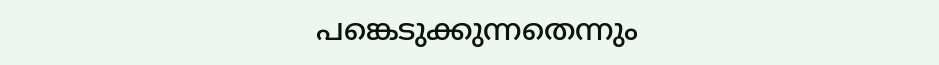പങ്കെടുക്കുന്നതെന്നും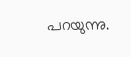പറയുന്നു.